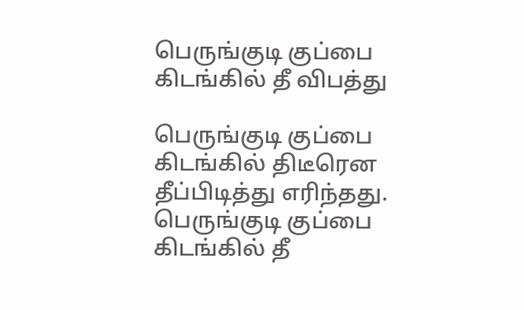பெருங்குடி குப்பை கிடங்கில் தீ விபத்து

பெருங்குடி குப்பை கிடங்கில் திடீரென தீப்பிடித்து எரிந்தது.
பெருங்குடி குப்பை கிடங்கில் தீ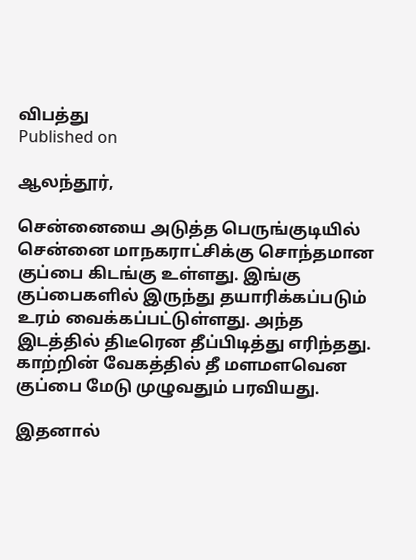விபத்து
Published on

ஆலந்தூர்,

சென்னையை அடுத்த பெருங்குடியில் சென்னை மாநகராட்சிக்கு சொந்தமான குப்பை கிடங்கு உள்ளது. இங்கு குப்பைகளில் இருந்து தயாரிக்கப்படும் உரம் வைக்கப்பட்டுள்ளது. அந்த இடத்தில் திடீரென தீப்பிடித்து எரிந்தது. காற்றின் வேகத்தில் தீ மளமளவென குப்பை மேடு முழுவதும் பரவியது.

இதனால்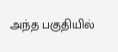அந்த பகுதியில்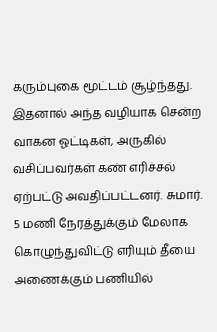கரும்புகை மூட்டம் சூழ்ந்தது. இதனால் அந்த வழியாக சென்ற வாகன ஓட்டிகள், அருகில் வசிப்பவர்கள் கண் எரிச்சல் ஏற்பட்டு அவதிப்பட்டனர். சுமார். 5 மணி நேரத்துக்கும் மேலாக கொழுந்துவிட்டு எரியும் தீயை அணைக்கும் பணியில்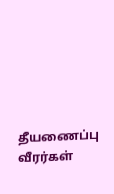தீயணைப்பு வீரர்கள்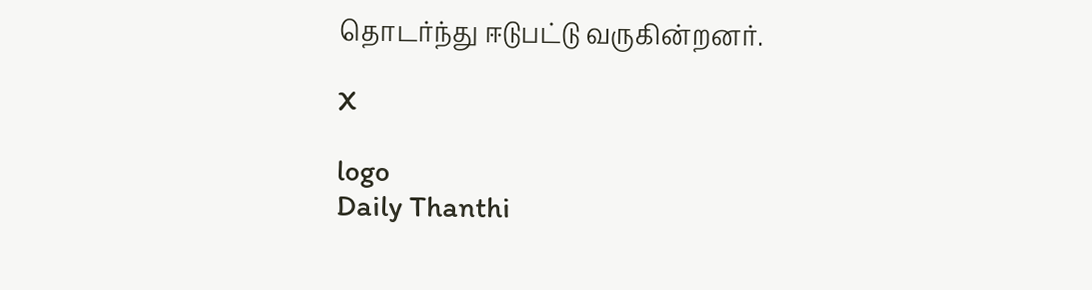தொடர்ந்து ஈடுபட்டு வருகின்றனர்.

X

logo
Daily Thanthi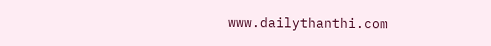www.dailythanthi.com